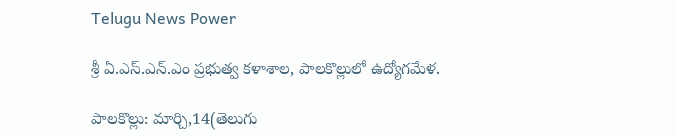Telugu News Power

శ్రీ ఏ.ఎస్‌.ఎన్‌.ఎం ప్రభుత్వ కళాశాల, పాలకొల్లులో ఉద్యోగమేళ.

పాలకొల్లు: మార్చి,14(తెలుగు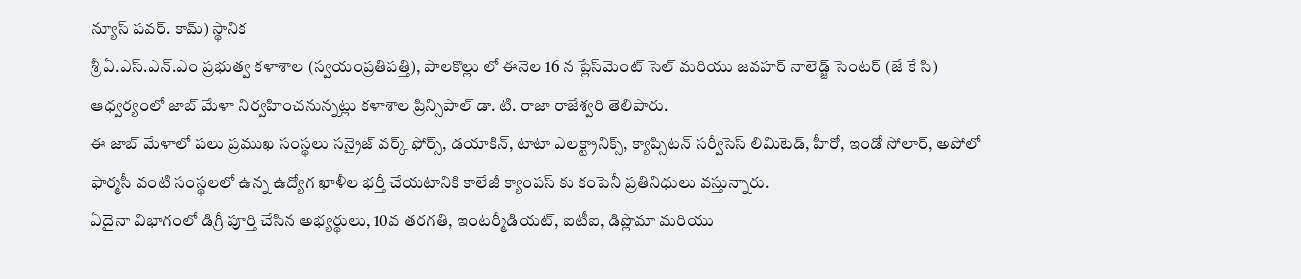న్యూస్ పవర్. కామ్) స్థానిక
శ్రీ ఏ.ఎస్‌.ఎన్‌.ఎం ప్రభుత్వ కళాశాల (స్వయంప్రతిపత్తి), పాలకొల్లు లో ఈనెల 16 న ప్లేస్‌మెంట్ సెల్ మరియు జవహర్ నాలెడ్జ్ సెంటర్ (జే కే సి) ఆధ్వర్యంలో జాబ్ మేళా నిర్వహించనున్నట్లు కళాశాల ప్రిన్సిపాల్ డా. టి. రాజా రాజేశ్వరి తెలిపారు.
ఈ జాబ్ మేళాలో పలు ప్రముఖ సంస్థలు సన్రైజ్ వర్క్ ఫోర్స్, డయాకిన్, టాటా ఎలక్ట్రానిక్స్, క్యాప్సిటన్ సర్వీసెస్ లిమిటెడ్, హీరో, ఇండో సోలార్, అపోలో ఫార్మసీ వంటి సంస్థలలో ఉన్న ఉద్యోగ ఖాళీల భర్తీ చేయటానికి కాలేజీ క్యాంపస్ కు కంపెనీ ప్రతినిధులు వస్తున్నారు.
ఏదైనా విభాగంలో డిగ్రీ పూర్తి చేసిన అభ్యర్థులు, 10వ తరగతి, ఇంటర్మీడియట్, ఐటీఐ, డిప్లొమా మరియు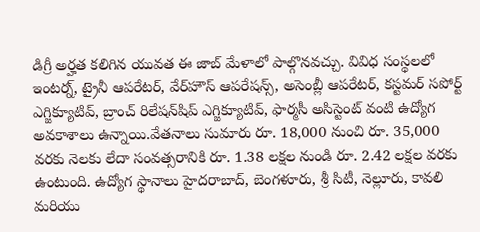డిగ్రీ అర్హత కలిగిన యువత ఈ జాబ్ మేళాలో పాల్గొనవచ్చు. వివిధ సంస్థలలో ఇంటర్న్, ట్రైనీ ఆపరేటర్, వేర్‌హౌస్ ఆపరేషన్స్, అసెంబ్లీ ఆపరేటర్, కస్టమర్ సపోర్ట్ ఎగ్జిక్యూటివ్, బ్రాంచ్ రిలేషన్‌షిప్ ఎగ్జిక్యూటివ్, ఫార్మసీ అసిస్టెంట్ వంటి ఉద్యోగ అవకాశాలు ఉన్నాయి.వేతనాలు సుమారు రూ. 18,000 నుంచి రూ. 35,000 వరకు నెలకు లేదా సంవత్సరానికి రూ. 1.38 లక్షల నుండి రూ. 2.42 లక్షల వరకు ఉంటుంది. ఉద్యోగ స్థానాలు హైదరాబాద్, బెంగళూరు, శ్రీ సిటీ, నెల్లూరు, కావలి మరియు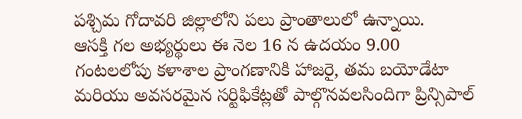పశ్చిమ గోదావరి జిల్లాలోని పలు ప్రాంతాలులో ఉన్నాయి.
ఆసక్తి గల అభ్యర్థులు ఈ నెల 16 న ఉదయం 9.00 గంటలలోపు కళాశాల ప్రాంగణానికి హాజరై, తమ బయోడేటా మరియు అవసరమైన సర్టిఫికేట్లతో పాల్గొనవలసిందిగా ప్రిన్సిపాల్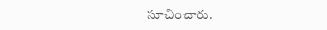సూచించారు.